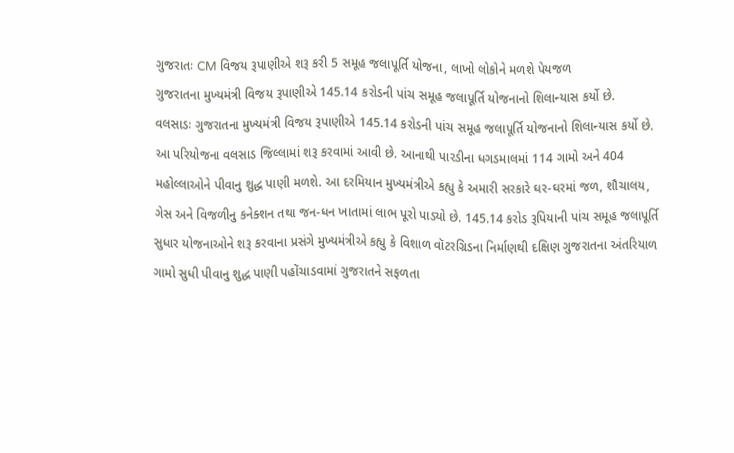ગુજરાતઃ CM વિજય રૂપાણીએ શરૂ કરી 5 સમૂહ જલાપૂર્તિ યોજના, લાખો લોકોને મળશે પેયજળ
ગુજરાતના મુખ્યમંત્રી વિજય રૂપાણીએ 145.14 કરોડની પાંચ સમૂહ જલાપૂર્તિ યોજનાનો શિલાન્યાસ કર્યો છે.
વલસાડઃ ગુજરાતના મુખ્યમંત્રી વિજય રૂપાણીએ 145.14 કરોડની પાંચ સમૂહ જલાપૂર્તિ યોજનાનો શિલાન્યાસ કર્યો છે. આ પરિયોજના વલસાડ જિલ્લામાં શરૂ કરવામાં આવી છે. આનાથી પારડીના ધગડમાલમાં 114 ગામો અને 404 મહોલ્લાઓને પીવાનુ શુદ્ધ પાણી મળશે. આ દરમિયાન મુખ્યમંત્રીએ કહ્યુ કે અમારી સરકારે ઘર-ઘરમાં જળ, શૌચાલય, ગેસ અને વિજળીનુ કનેક્શન તથા જન-ધન ખાતામાં લાભ પૂરો પાડ્યો છે. 145.14 કરોડ રૂપિયાની પાંચ સમૂહ જલાપૂર્તિ સુધાર યોજનાઓને શરૂ કરવાના પ્રસંગે મુખ્યમંત્રીએ કહ્યુ કે વિશાળ વૉટરગ્રિડના નિર્માણથી દક્ષિણ ગુજરાતના અંતરિયાળ ગામો સુધી પીવાનુ શુદ્ધ પાણી પહોંચાડવામાં ગુજરાતને સફળતા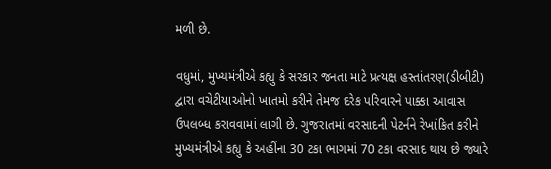મળી છે.

વધુમાં, મુખ્યમંત્રીએ કહ્યુ કે સરકાર જનતા માટે પ્રત્યક્ષ હસ્તાંતરણ(ડીબીટી) દ્વારા વચેટીયાઓનો ખાતમો કરીને તેમજ દરેક પરિવારને પાક્કા આવાસ ઉપલબ્ધ કરાવવામાં લાગી છે. ગુજરાતમાં વરસાદની પેટર્નને રેખાંકિત કરીને મુખ્યમંત્રીએ કહ્યુ કે અહીંના 30 ટકા ભાગમાં 70 ટકા વરસાદ થાય છે જ્યારે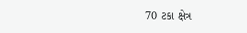70 ટકા ક્ષેત્ર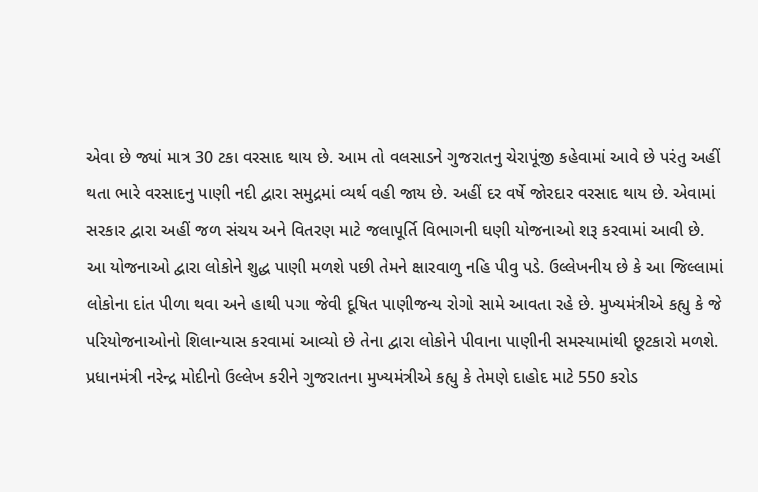એવા છે જ્યાં માત્ર 30 ટકા વરસાદ થાય છે. આમ તો વલસાડને ગુજરાતનુ ચેરાપૂંજી કહેવામાં આવે છે પરંતુ અહીં થતા ભારે વરસાદનુ પાણી નદી દ્વારા સમુદ્રમાં વ્યર્થ વહી જાય છે. અહીં દર વર્ષે જોરદાર વરસાદ થાય છે. એવામાં સરકાર દ્વારા અહીં જળ સંચય અને વિતરણ માટે જલાપૂર્તિ વિભાગની ઘણી યોજનાઓ શરૂ કરવામાં આવી છે.
આ યોજનાઓ દ્વારા લોકોને શુદ્ધ પાણી મળશે પછી તેમને ક્ષારવાળુ નહિ પીવુ પડે. ઉલ્લેખનીય છે કે આ જિલ્લામાં લોકોના દાંત પીળા થવા અને હાથી પગા જેવી દૂષિત પાણીજન્ય રોગો સામે આવતા રહે છે. મુખ્યમંત્રીએ કહ્યુ કે જે પરિયોજનાઓનો શિલાન્યાસ કરવામાં આવ્યો છે તેના દ્વારા લોકોને પીવાના પાણીની સમસ્યામાંથી છૂટકારો મળશે. પ્રધાનમંત્રી નરેન્દ્ર મોદીનો ઉલ્લેખ કરીને ગુજરાતના મુખ્યમંત્રીએ કહ્યુ કે તેમણે દાહોદ માટે 550 કરોડ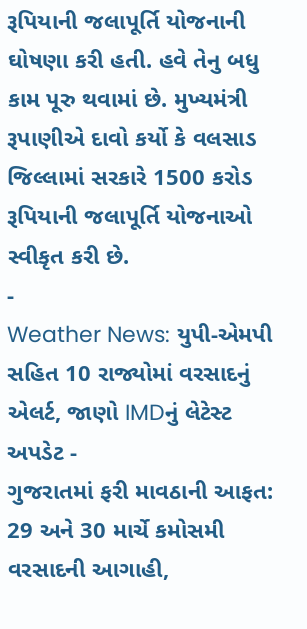રૂપિયાની જલાપૂર્તિ યોજનાની ઘોષણા કરી હતી. હવે તેનુ બધુ કામ પૂરુ થવામાં છે. મુખ્યમંત્રી રૂપાણીએ દાવો કર્યો કે વલસાડ જિલ્લામાં સરકારે 1500 કરોડ રૂપિયાની જલાપૂર્તિ યોજનાઓ સ્વીકૃત કરી છે.
-
Weather News: યુપી-એમપી સહિત 10 રાજ્યોમાં વરસાદનું એલર્ટ, જાણો IMDનું લેટેસ્ટ અપડેટ -
ગુજરાતમાં ફરી માવઠાની આફત: 29 અને 30 માર્ચે કમોસમી વરસાદની આગાહી,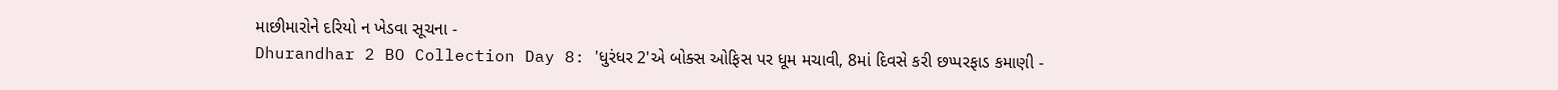માછીમારોને દરિયો ન ખેડવા સૂચના -
Dhurandhar 2 BO Collection Day 8: 'ધુરંધર 2'એ બોક્સ ઓફિસ પર ધૂમ મચાવી, 8માં દિવસે કરી છપ્પરફાડ કમાણી -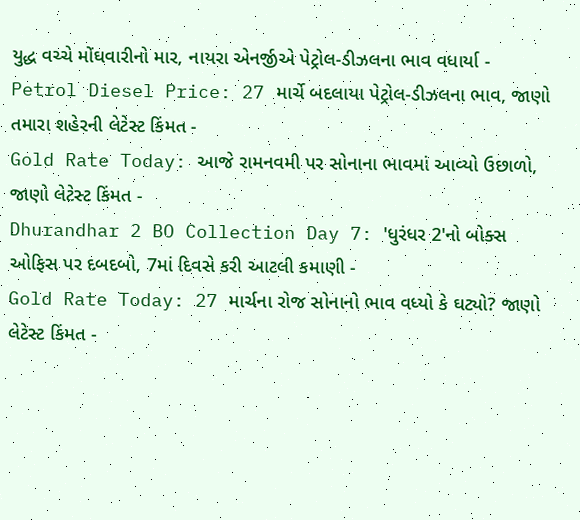યુદ્ધ વચ્ચે મોંઘવારીનો માર, નાયરા એનર્જીએ પેટ્રોલ-ડીઝલના ભાવ વધાર્યા -
Petrol Diesel Price: 27 માર્ચે બદલાયા પેટ્રોલ-ડીઝલના ભાવ, જાણો તમારા શહેરની લેટેસ્ટ કિંમત -
Gold Rate Today: આજે રામનવમી પર સોનાના ભાવમાં આવ્યો ઉછાળો, જાણો લેટેસ્ટ કિંમત -
Dhurandhar 2 BO Collection Day 7: 'ધુરંધર 2'નો બોક્સ ઓફિસ પર દબદબો, 7માં દિવસે કરી આટલી કમાણી -
Gold Rate Today: 27 માર્ચના રોજ સોનાનો ભાવ વધ્યો કે ઘટ્યો? જાણો લેટેસ્ટ કિંમત -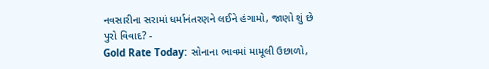નવસારીના સરામાં ધર્માનંતરણને લઈને હંગામો, જાણો શું છે પુરો વિવાદ? -
Gold Rate Today: સોનાના ભાવમાં મામૂલી ઉછાળો,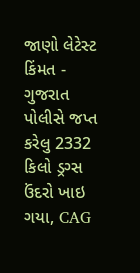જાણો લેટેસ્ટ કિંમત -
ગુજરાત પોલીસે જપ્ત કરેલુ 2332 કિલો ડ્રગ્સ ઉંદરો ખાઇ ગયા, CAG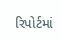રિપોર્ટમાં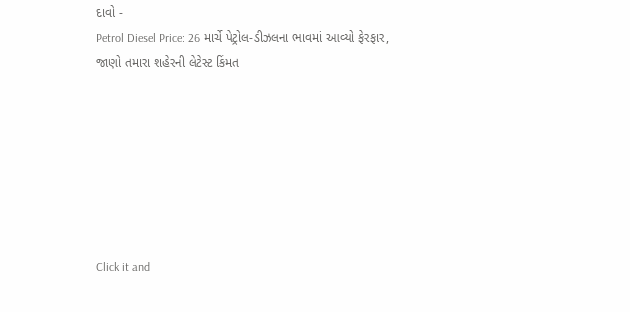દાવો -
Petrol Diesel Price: 26 માર્ચે પેટ્રોલ-ડીઝલના ભાવમાં આવ્યો ફેરફાર, જાણો તમારા શહેરની લેટેસ્ટ કિંમત







Click it and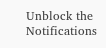Unblock the Notifications